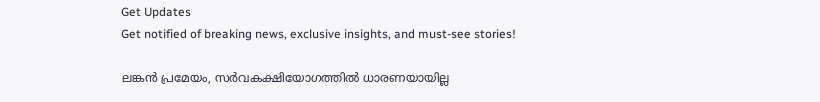Get Updates
Get notified of breaking news, exclusive insights, and must-see stories!

ലങ്കന്‍ പ്രമേയം, സര്‍വകക്ഷിയോഗത്തില്‍ ധാരണയായില്ല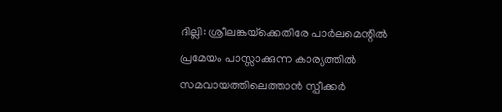ദില്ലി: ശ്രീലങ്കയ്‌ക്കെതിരേ പാര്‍ലമെന്റില്‍ പ്രമേയം പാസ്സാക്കുന്ന കാര്യത്തില്‍ സമവായത്തിലെത്താന്‍ സ്പീക്കര്‍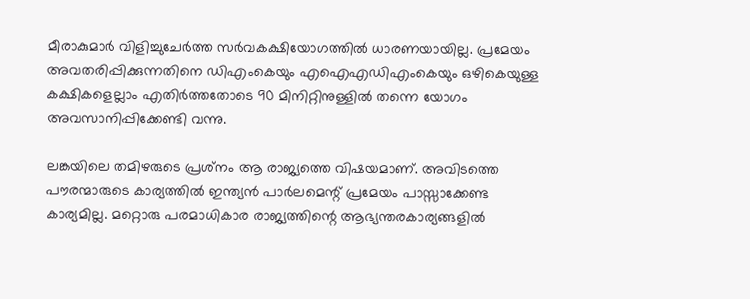മീരാകുമാര്‍ വിളിച്ചുചേര്‍ത്ത സര്‍വകക്ഷിയോഗത്തില്‍ ധാരണയായില്ല. പ്രമേയം അവതരിപ്പിക്കുന്നതിനെ ഡിഎംകെയും എഐഎഡിഎംകെയും ഒഴികെയുള്ള കക്ഷികളെല്ലാം എതിര്‍ത്തതോടെ 90 മിനിറ്റിനുള്ളില്‍ തന്നെ യോഗം അവസാനിപ്പിക്കേണ്ടി വന്നു.

ലങ്കയിലെ തമിഴരുടെ പ്രശ്‌നം ആ രാജ്യത്തെ വിഷയമാണ്. അവിടത്തെ പൗരന്മാരുടെ കാര്യത്തില്‍ ഇന്ത്യന്‍ പാര്‍ലമെന്റ് പ്രമേയം പാസ്സാക്കേണ്ട കാര്യമില്ല. മറ്റൊരു പരമാധികാര രാജ്യത്തിന്റെ ആഭ്യന്തരകാര്യങ്ങളില്‍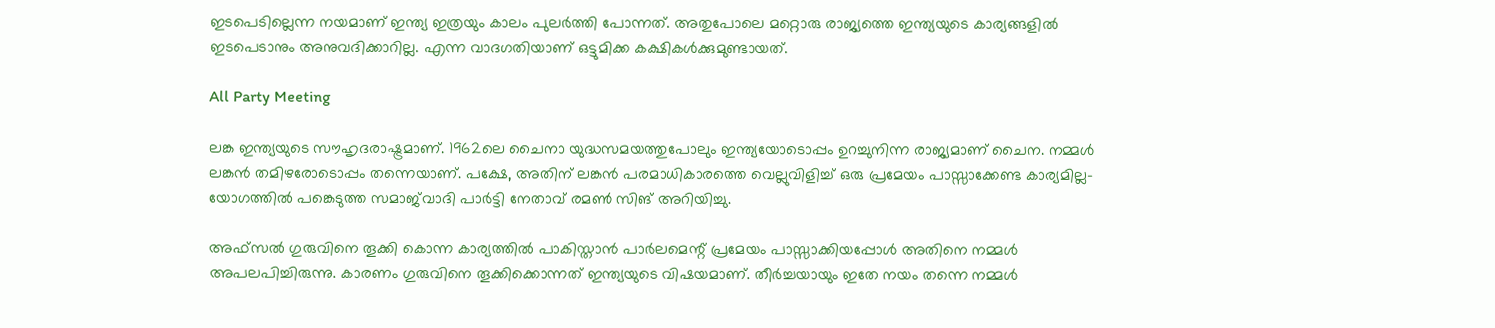ഇടപെടില്ലെന്ന നയമാണ് ഇന്ത്യ ഇത്രയും കാലം പുലര്‍ത്തി പോന്നത്. അതുപോലെ മറ്റൊരു രാജ്യത്തെ ഇന്ത്യയുടെ കാര്യങ്ങളില്‍ ഇടപെടാനും അനുവദിക്കാറില്ല. എന്ന വാദഗതിയാണ് ഒട്ടുമിക്ക കക്ഷികള്‍ക്കുമുണ്ടായത്.

All Party Meeting

ലങ്ക ഇന്ത്യയുടെ സൗഹൃദരാഷ്ട്രമാണ്. 1962ലെ ചൈനാ യുദ്ധസമയത്തുപോലും ഇന്ത്യയോടൊപ്പം ഉറച്ചുനിന്ന രാജ്യമാണ് ചൈന. നമ്മള്‍ ലങ്കന്‍ തമിഴരോടൊപ്പം തന്നെയാണ്. പക്ഷേ, അതിന് ലങ്കന്‍ പരമാധികാരത്തെ വെല്ലുവിളിച്ച് ഒരു പ്രമേയം പാസ്സാക്കേണ്ട കാര്യമില്ല-യോഗത്തില്‍ പങ്കെടുത്ത സമാജ്‌വാദി പാര്‍ട്ടി നേതാവ് രമണ്‍ സിങ് അറിയിച്ചു.

അഫ്‌സല്‍ ഗുരുവിനെ തൂക്കി കൊന്ന കാര്യത്തില്‍ പാകിസ്താന്‍ പാര്‍ലമെന്റ് പ്രമേയം പാസ്സാക്കിയപ്പോള്‍ അതിനെ നമ്മള്‍ അപലപിച്ചിരുന്നു. കാരണം ഗുരുവിനെ തൂക്കിക്കൊന്നത് ഇന്ത്യയുടെ വിഷയമാണ്. തീര്‍ച്ചയായും ഇതേ നയം തന്നെ നമ്മള്‍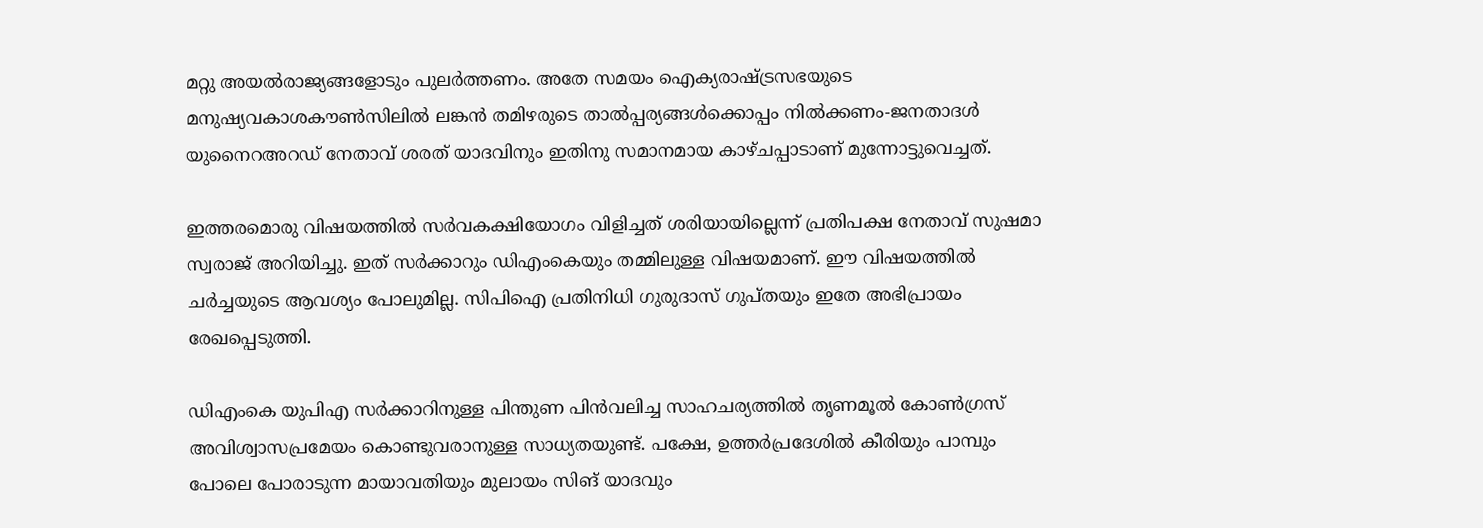മറ്റു അയല്‍രാജ്യങ്ങളോടും പുലര്‍ത്തണം. അതേ സമയം ഐക്യരാഷ്ട്രസഭയുടെ മനുഷ്യവകാശകൗണ്‍സിലില്‍ ലങ്കന്‍ തമിഴരുടെ താല്‍പ്പര്യങ്ങള്‍ക്കൊപ്പം നില്‍ക്കണം-ജനതാദള്‍ യുനൈറഅറഡ് നേതാവ് ശരത് യാദവിനും ഇതിനു സമാനമായ കാഴ്ചപ്പാടാണ് മുന്നോട്ടുവെച്ചത്.

ഇത്തരമൊരു വിഷയത്തില്‍ സര്‍വകക്ഷിയോഗം വിളിച്ചത് ശരിയായില്ലെന്ന് പ്രതിപക്ഷ നേതാവ് സുഷമാ സ്വരാജ് അറിയിച്ചു. ഇത് സര്‍ക്കാറും ഡിഎംകെയും തമ്മിലുള്ള വിഷയമാണ്. ഈ വിഷയത്തില്‍ ചര്‍ച്ചയുടെ ആവശ്യം പോലുമില്ല. സിപിഐ പ്രതിനിധി ഗുരുദാസ് ഗുപ്തയും ഇതേ അഭിപ്രായം രേഖപ്പെടുത്തി.

ഡിഎംകെ യുപിഎ സര്‍ക്കാറിനുള്ള പിന്തുണ പിന്‍വലിച്ച സാഹചര്യത്തില്‍ തൃണമൂല്‍ കോണ്‍ഗ്രസ് അവിശ്വാസപ്രമേയം കൊണ്ടുവരാനുള്ള സാധ്യതയുണ്ട്. പക്ഷേ, ഉത്തര്‍പ്രദേശില്‍ കീരിയും പാമ്പും പോലെ പോരാടുന്ന മായാവതിയും മുലായം സിങ് യാദവും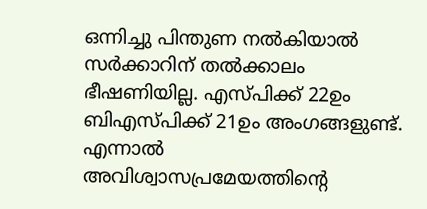ഒന്നിച്ചു പിന്തുണ നല്‍കിയാല്‍ സര്‍ക്കാറിന് തല്‍ക്കാലം ഭീഷണിയില്ല. എസ്പിക്ക് 22ഉം ബിഎസ്പിക്ക് 21ഉം അംഗങ്ങളുണ്ട്. എന്നാല്‍ അവിശ്വാസപ്രമേയത്തിന്റെ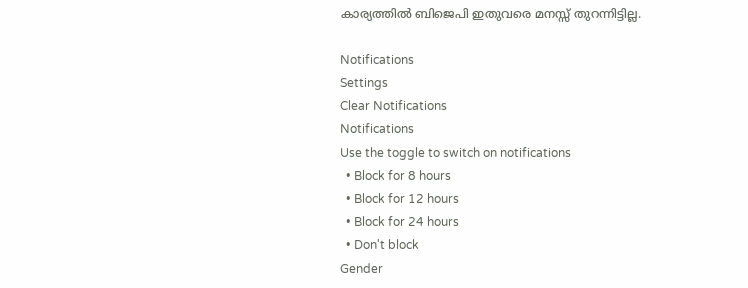കാര്യത്തില്‍ ബിജെപി ഇതുവരെ മനസ്സ് തുറന്നിട്ടില്ല.

Notifications
Settings
Clear Notifications
Notifications
Use the toggle to switch on notifications
  • Block for 8 hours
  • Block for 12 hours
  • Block for 24 hours
  • Don't block
Gender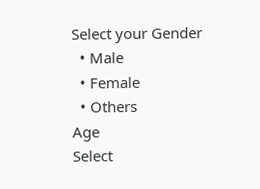Select your Gender
  • Male
  • Female
  • Others
Age
Select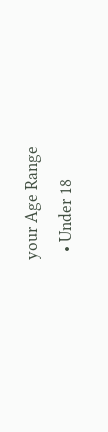your Age Range
  • Under 18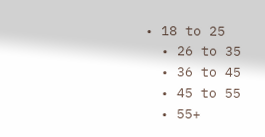• 18 to 25
  • 26 to 35
  • 36 to 45
  • 45 to 55
  • 55+